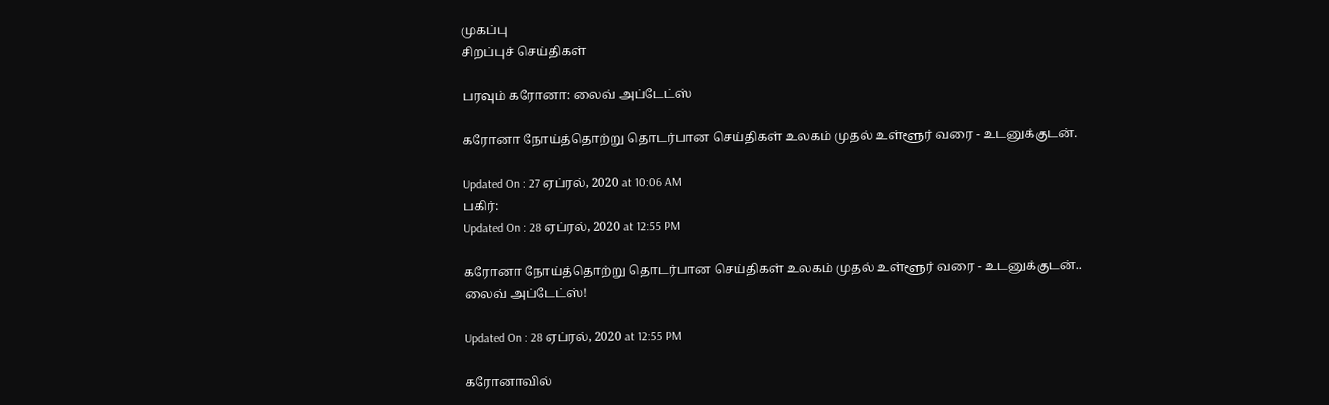முகப்பு
சிறப்புச் செய்திகள்

பரவும் கரோனா: லைவ் அப்டேட்ஸ்

கரோனா நோய்த்தொற்று தொடர்பான செய்திகள் உலகம் முதல் உள்ளூர் வரை - உடனுக்குடன்.

Updated On : 27 ஏப்ரல், 2020 at 10:06 AM
பகிர்:
Updated On : 28 ஏப்ரல், 2020 at 12:55 PM

கரோனா நோய்த்தொற்று தொடர்பான செய்திகள் உலகம் முதல் உள்ளூர் வரை - உடனுக்குடன்.. லைவ் அப்டேட்ஸ்!

Updated On : 28 ஏப்ரல், 2020 at 12:55 PM

கரோனாவில்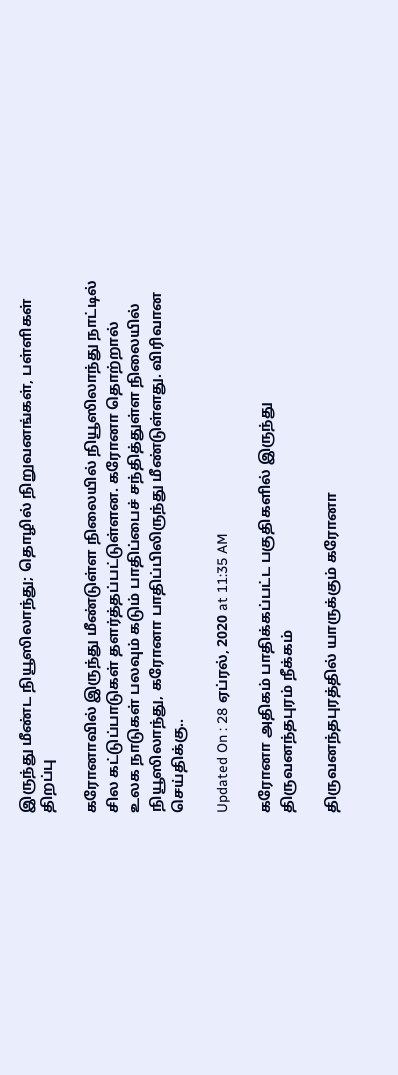இருந்து மீண்ட நியூஸிலாந்து; தொழில் நிறுவனங்கள், பள்ளிகள் திறப்பு

கரோனாவில் இருந்து மீண்டுள்ள நிலையில் நியூஸிலாந்து நாட்டில் சில கட்டுப்பாடுகள் தளர்த்தப்பட்டுள்ளன. கரோனா தொற்றால் உலக நாடுகள் பலவும் கடும் பாதிப்பைச் சந்தித்துள்ள நிலையில் நியூஸிலாந்து, கரோனா பாதிப்பிலிருந்து மீண்டுள்ளது. விரிவான செய்திக்கு..

Updated On : 28 ஏப்ரல், 2020 at 11:35 AM

கரோனா அதிகம் பாதிக்கப்பட்ட பகுதிகளில் இருந்து திருவனந்தபுரம் நீக்கம்

திருவனந்தபுரத்தில் யாருக்கும் கரோனா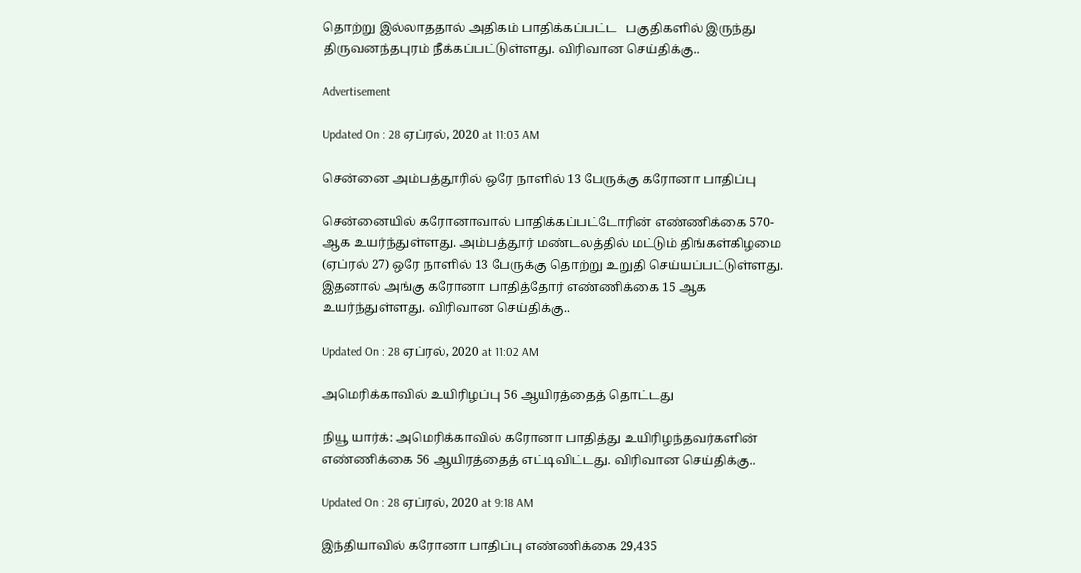தொற்று இல்லாததால் அதிகம் பாதிக்கப்பட்ட   பகுதிகளில் இருந்து திருவனந்தபுரம் நீக்கப்பட்டுள்ளது. விரிவான செய்திக்கு..

Advertisement

Updated On : 28 ஏப்ரல், 2020 at 11:03 AM

சென்னை அம்பத்தூரில் ஒரே நாளில் 13 பேருக்கு கரோனா பாதிப்பு

சென்னையில் கரோனாவால் பாதிக்கப்பட்டோரின் எண்ணிக்கை 570-ஆக உயர்ந்துள்ளது. அம்பத்தூர் மண்டலத்தில் மட்டும் திங்கள்கிழமை (ஏப்ரல் 27) ஒரே நாளில் 13 பேருக்கு தொற்று உறுதி செய்யப்பட்டுள்ளது. இதனால் அங்கு கரோனா பாதித்தோர் எண்ணிக்கை 15 ஆக உயர்ந்துள்ளது. விரிவான செய்திக்கு..

Updated On : 28 ஏப்ரல், 2020 at 11:02 AM

அமெரிக்காவில் உயிரிழப்பு 56 ஆயிரத்தைத் தொட்டது

நியூ யார்க்: அமெரிக்காவில் கரோனா பாதித்து உயிரிழந்தவர்களின் எண்ணிக்கை 56 ஆயிரத்தைத் எட்டிவிட்டது. விரிவான செய்திக்கு..

Updated On : 28 ஏப்ரல், 2020 at 9:18 AM

இந்தியாவில் கரோனா பாதிப்பு எண்ணிக்கை 29,435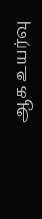ஆக உயர்வு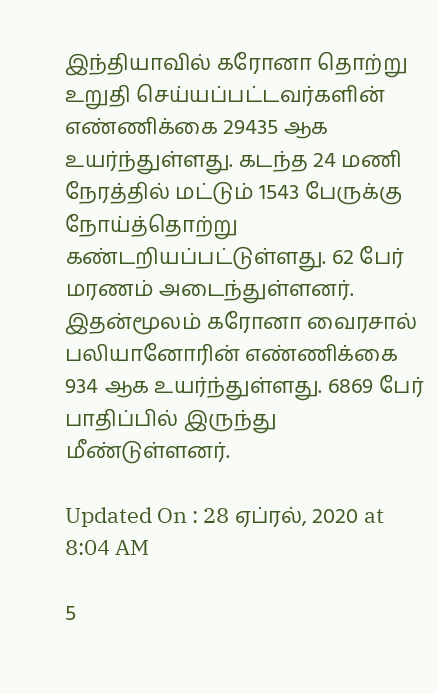இந்தியாவில் கரோனா தொற்று உறுதி செய்யப்பட்டவர்களின் எண்ணிக்கை 29435 ஆக உயர்ந்துள்ளது. கடந்த 24 மணி நேரத்தில் மட்டும் 1543 பேருக்கு நோய்த்தொற்று கண்டறியப்பட்டுள்ளது. 62 பேர் மரணம் அடைந்துள்ளனர். இதன்மூலம் கரோனா வைரசால் பலியானோரின் எண்ணிக்கை 934 ஆக உயர்ந்துள்ளது. 6869 பேர் பாதிப்பில் இருந்து மீண்டுள்ளனர்.

Updated On : 28 ஏப்ரல், 2020 at 8:04 AM

5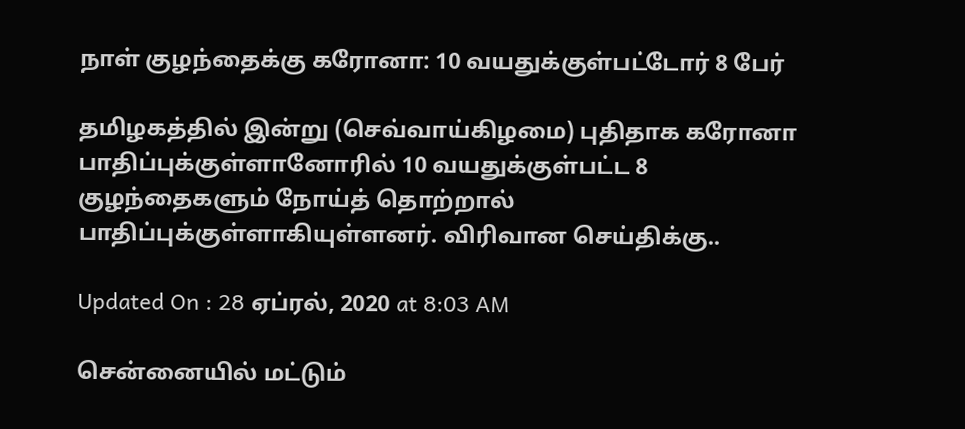நாள் குழந்தைக்கு கரோனா: 10 வயதுக்குள்பட்டோர் 8 பேர்

தமிழகத்தில் இன்று (செவ்வாய்கிழமை) புதிதாக கரோனா பாதிப்புக்குள்ளானோரில் 10 வயதுக்குள்பட்ட 8 குழந்தைகளும் நோய்த் தொற்றால் பாதிப்புக்குள்ளாகியுள்ளனர். விரிவான செய்திக்கு..

Updated On : 28 ஏப்ரல், 2020 at 8:03 AM

சென்னையில் மட்டும்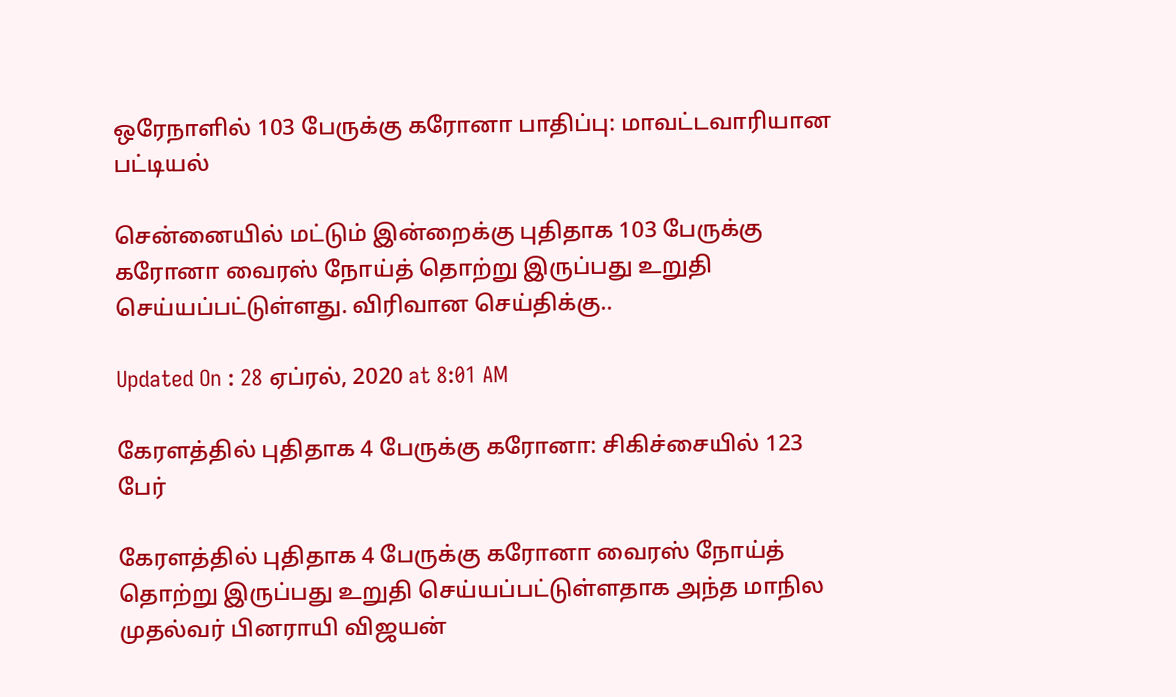ஒரேநாளில் 103 பேருக்கு கரோனா பாதிப்பு: மாவட்டவாரியான பட்டியல்

சென்னையில் மட்டும் இன்றைக்கு புதிதாக 103 பேருக்கு கரோனா வைரஸ் நோய்த் தொற்று இருப்பது உறுதி செய்யப்பட்டுள்ளது. விரிவான செய்திக்கு..

Updated On : 28 ஏப்ரல், 2020 at 8:01 AM

கேரளத்தில் புதிதாக 4 பேருக்கு கரோனா: சிகிச்சையில் 123 பேர்

கேரளத்தில் புதிதாக 4 பேருக்கு கரோனா வைரஸ் நோய்த் தொற்று இருப்பது உறுதி செய்யப்பட்டுள்ளதாக அந்த மாநில முதல்வர் பினராயி விஜயன்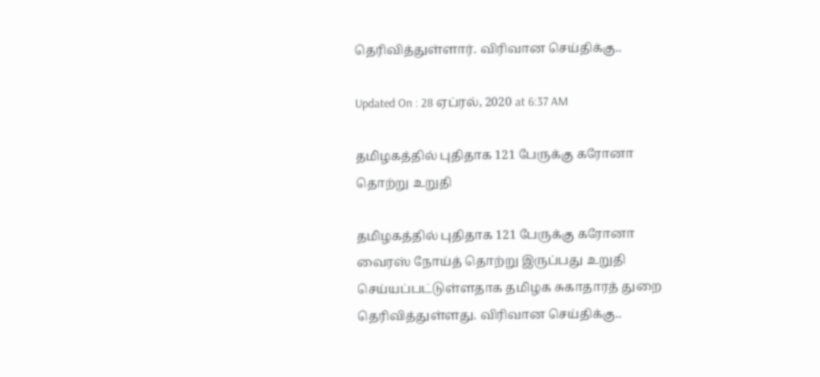தெரிவித்துள்ளார். விரிவான செய்திக்கு..

Updated On : 28 ஏப்ரல், 2020 at 6:37 AM

தமிழகத்தில் புதிதாக 121 பேருக்கு கரோனா தொற்று உறுதி

தமிழகத்தில் புதிதாக 121 பேருக்கு கரோனா வைரஸ் நோய்த் தொற்று இருப்பது உறுதி செய்யப்பட்டுள்ளதாக தமிழக சுகாதாரத் துறை தெரிவித்துள்ளது. விரிவான செய்திக்கு..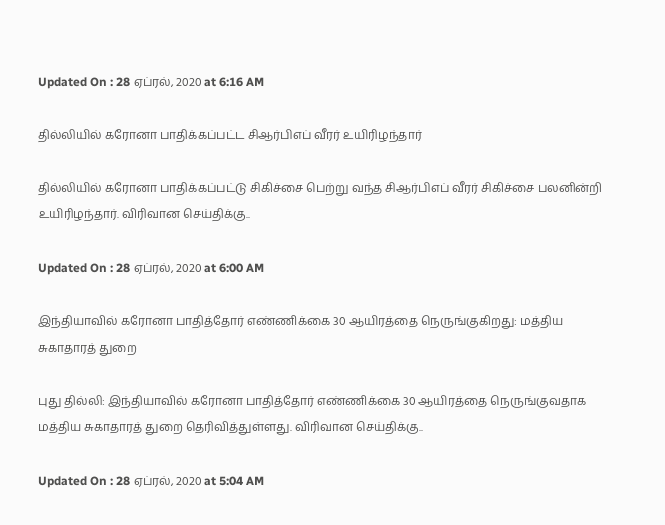Updated On : 28 ஏப்ரல், 2020 at 6:16 AM

தில்லியில் கரோனா பாதிக்கப்பட்ட சிஆர்பிஎப் வீரர் உயிரிழந்தார்

தில்லியில் கரோனா பாதிக்கப்பட்டு சிகிச்சை பெற்று வந்த சிஆர்பிஎப் வீரர் சிகிச்சை பலனின்றி உயிரிழந்தார். விரிவான செய்திக்கு..

Updated On : 28 ஏப்ரல், 2020 at 6:00 AM

இந்தியாவில் கரோனா பாதித்தோர் எண்ணிக்கை 30 ஆயிரத்தை நெருங்குகிறது: மத்திய சுகாதாரத் துறை

புது தில்லி: இந்தியாவில் கரோனா பாதித்தோர் எண்ணிக்கை 30 ஆயிரத்தை நெருங்குவதாக மத்திய சுகாதாரத் துறை தெரிவித்துள்ளது. விரிவான செய்திக்கு..

Updated On : 28 ஏப்ரல், 2020 at 5:04 AM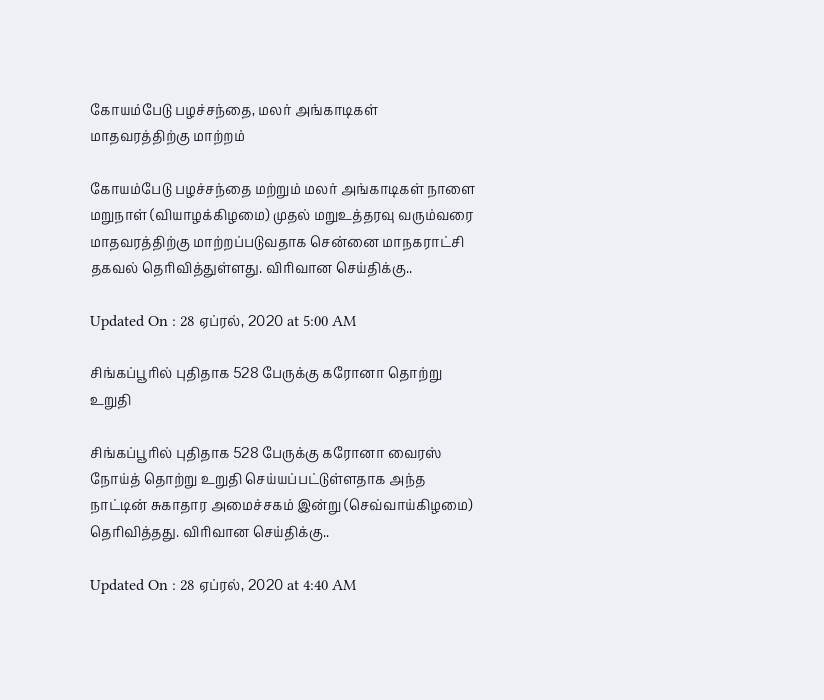கோயம்பேடு பழச்சந்தை, மலர் அங்காடிகள் மாதவரத்திற்கு மாற்றம்

கோயம்பேடு பழச்சந்தை மற்றும் மலர் அங்காடிகள் நாளை மறுநாள் (வியாழக்கிழமை) முதல் மறுஉத்தரவு வரும்வரை மாதவரத்திற்கு மாற்றப்படுவதாக சென்னை மாநகராட்சி தகவல் தெரிவித்துள்ளது. விரிவான செய்திக்கு..

Updated On : 28 ஏப்ரல், 2020 at 5:00 AM

சிங்கப்பூரில் புதிதாக 528 பேருக்கு கரோனா தொற்று உறுதி

சிங்கப்பூரில் புதிதாக 528 பேருக்கு கரோனா வைரஸ் நோய்த் தொற்று உறுதி செய்யப்பட்டுள்ளதாக அந்த நாட்டின் சுகாதார அமைச்சகம் இன்று (செவ்வாய்கிழமை) தெரிவித்தது. விரிவான செய்திக்கு..

Updated On : 28 ஏப்ரல், 2020 at 4:40 AM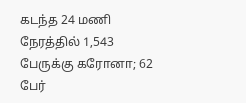கடந்த 24 மணி நேரத்தில் 1,543 பேருக்கு கரோனா; 62 பேர்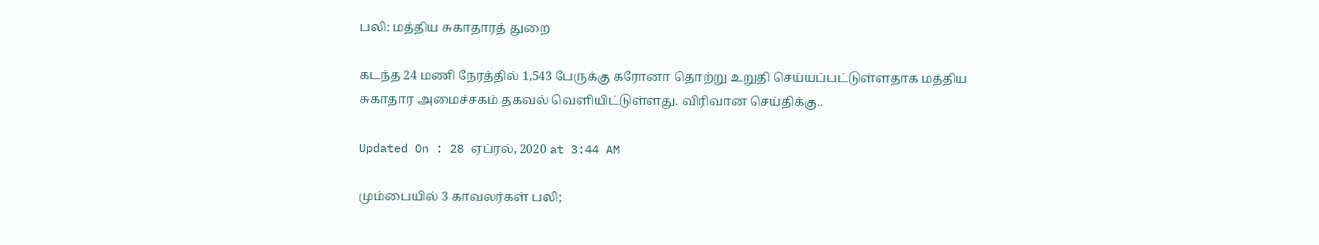பலி: மத்திய சுகாதாரத் துறை

கடந்த 24 மணி நேரத்தில் 1,543 பேருக்கு கரோனா தொற்று உறுதி செய்யப்பட்டுள்ளதாக மத்திய சுகாதார அமைச்சகம் தகவல் வெளியிட்டுள்ளது. விரிவான செய்திக்கு..

Updated On : 28 ஏப்ரல், 2020 at 3:44 AM

மும்பையில் 3 காவலர்கள் பலி;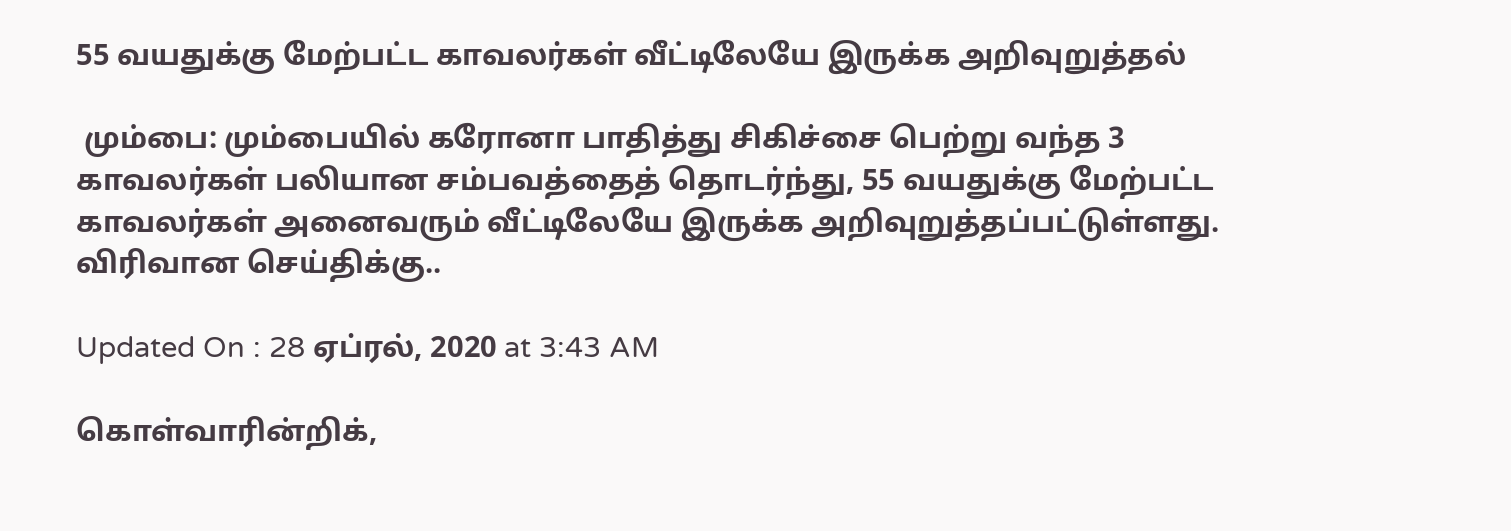55 வயதுக்கு மேற்பட்ட காவலர்கள் வீட்டிலேயே இருக்க அறிவுறுத்தல்

 மும்பை: மும்பையில் கரோனா பாதித்து சிகிச்சை பெற்று வந்த 3 காவலர்கள் பலியான சம்பவத்தைத் தொடர்ந்து, 55 வயதுக்கு மேற்பட்ட காவலர்கள் அனைவரும் வீட்டிலேயே இருக்க அறிவுறுத்தப்பட்டுள்ளது. விரிவான செய்திக்கு..

Updated On : 28 ஏப்ரல், 2020 at 3:43 AM

கொள்வாரின்றிக்,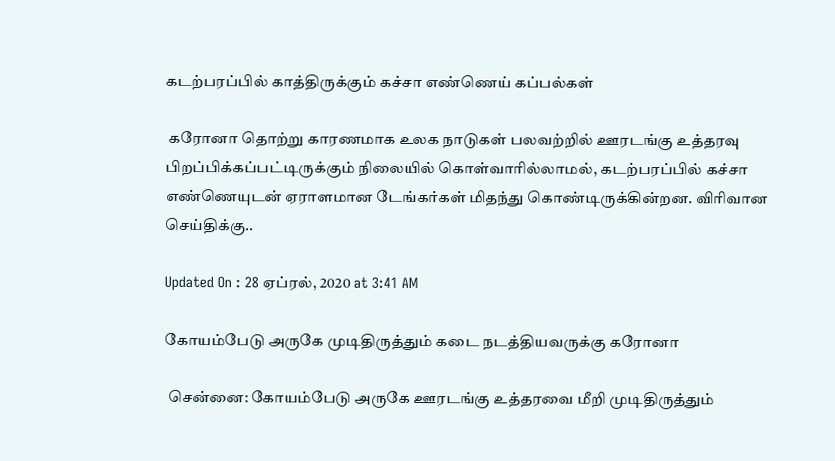கடற்பரப்பில் காத்திருக்கும் கச்சா எண்ணெய் கப்பல்கள்

 கரோனா தொற்று காரணமாக உலக நாடுகள் பலவற்றில் ஊரடங்கு உத்தரவு பிறப்பிக்கப்பட்டிருக்கும் நிலையில் கொள்வாரில்லாமல், கடற்பரப்பில் கச்சா எண்ணெயுடன் ஏராளமான டேங்கர்கள் மிதந்து கொண்டிருக்கின்றன. விரிவான செய்திக்கு..

Updated On : 28 ஏப்ரல், 2020 at 3:41 AM

கோயம்பேடு அருகே முடிதிருத்தும் கடை நடத்தியவருக்கு கரோனா

 சென்னை: கோயம்பேடு அருகே ஊரடங்கு உத்தரவை மீறி முடிதிருத்தும்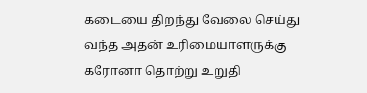கடையை திறந்து வேலை செய்து வந்த அதன் உரிமையாளருக்கு கரோனா தொற்று உறுதி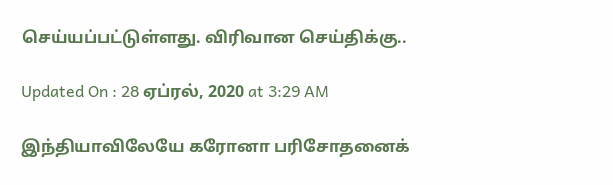செய்யப்பட்டுள்ளது. விரிவான செய்திக்கு..

Updated On : 28 ஏப்ரல், 2020 at 3:29 AM

இந்தியாவிலேயே கரோனா பரிசோதனைக்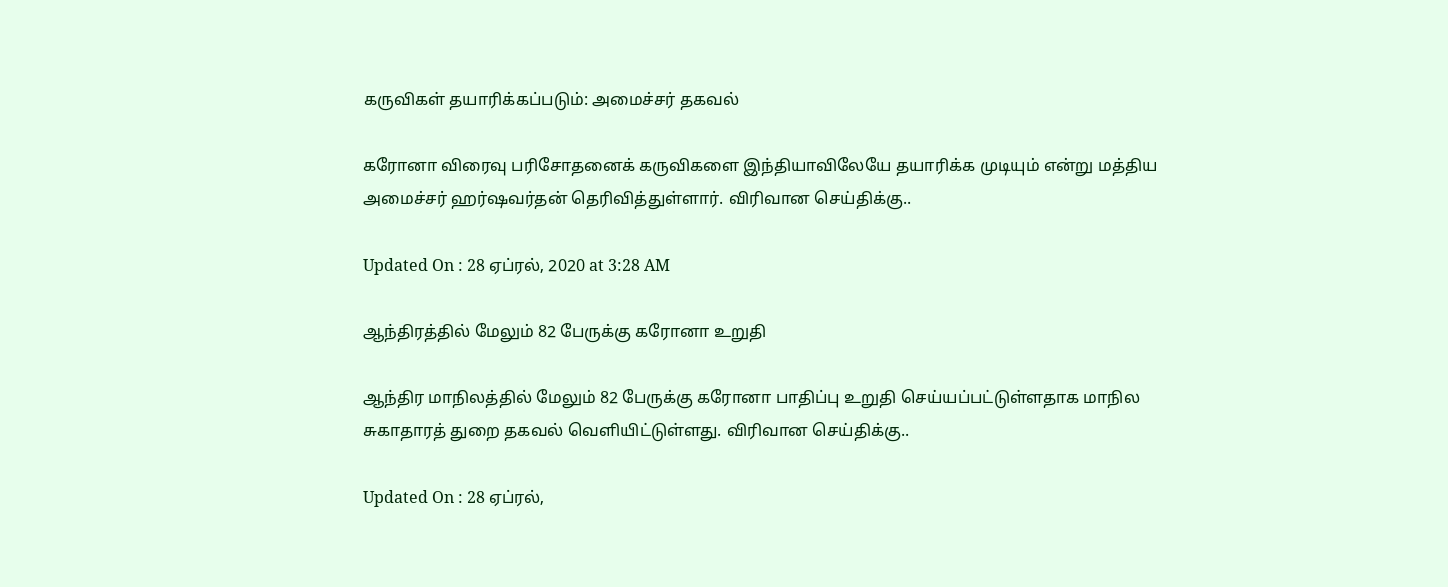கருவிகள் தயாரிக்கப்படும்: அமைச்சர் தகவல்

கரோனா விரைவு பரிசோதனைக் கருவிகளை இந்தியாவிலேயே தயாரிக்க முடியும் என்று மத்திய அமைச்சர் ஹர்ஷவர்தன் தெரிவித்துள்ளார். விரிவான செய்திக்கு..

Updated On : 28 ஏப்ரல், 2020 at 3:28 AM

ஆந்திரத்தில் மேலும் 82 பேருக்கு கரோனா உறுதி

ஆந்திர மாநிலத்தில் மேலும் 82 பேருக்கு கரோனா பாதிப்பு உறுதி செய்யப்பட்டுள்ளதாக மாநில சுகாதாரத் துறை தகவல் வெளியிட்டுள்ளது. விரிவான செய்திக்கு..

Updated On : 28 ஏப்ரல்,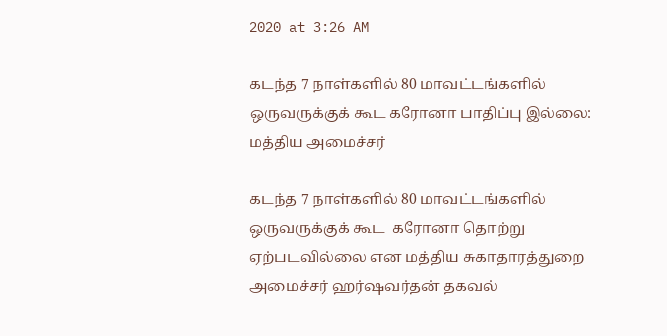2020 at 3:26 AM

கடந்த 7 நாள்களில் 80 மாவட்டங்களில் ஒருவருக்குக் கூட கரோனா பாதிப்பு இல்லை: மத்திய அமைச்சர்

கடந்த 7 நாள்களில் 80 மாவட்டங்களில் ஒருவருக்குக் கூட  கரோனா தொற்று ஏற்படவில்லை என மத்திய சுகாதாரத்துறை அமைச்சர் ஹர்ஷவர்தன் தகவல்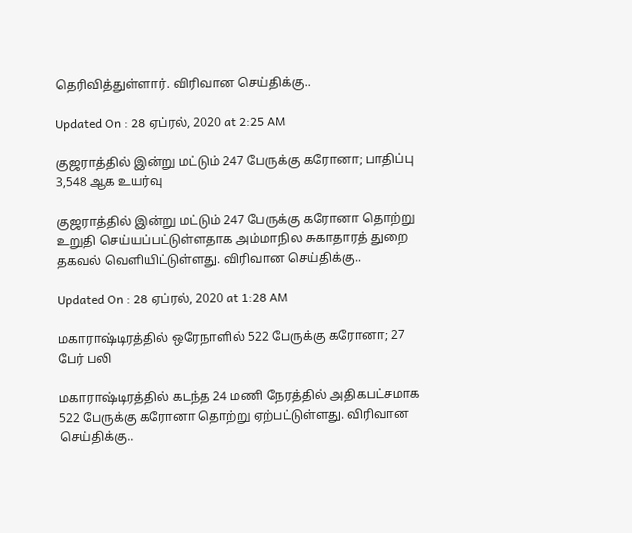தெரிவித்துள்ளார். விரிவான செய்திக்கு..

Updated On : 28 ஏப்ரல், 2020 at 2:25 AM

குஜராத்தில் இன்று மட்டும் 247 பேருக்கு கரோனா; பாதிப்பு 3,548 ஆக உயர்வு

குஜராத்தில் இன்று மட்டும் 247 பேருக்கு கரோனா தொற்று உறுதி செய்யப்பட்டுள்ளதாக அம்மாநில சுகாதாரத் துறை தகவல் வெளியிட்டுள்ளது. விரிவான செய்திக்கு..

Updated On : 28 ஏப்ரல், 2020 at 1:28 AM

மகாராஷ்டிரத்தில் ஒரேநாளில் 522 பேருக்கு கரோனா; 27 பேர் பலி

மகாராஷ்டிரத்தில் கடந்த 24 மணி நேரத்தில் அதிகபட்சமாக 522 பேருக்கு கரோனா தொற்று ஏற்பட்டுள்ளது. விரிவான செய்திக்கு..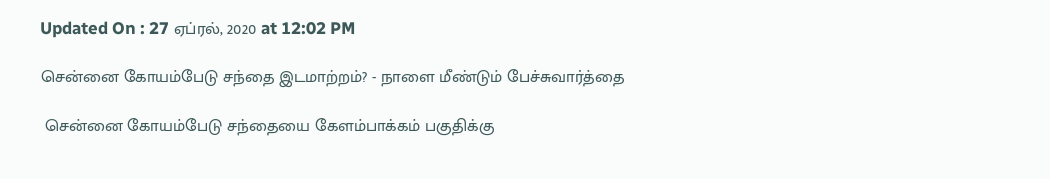Updated On : 27 ஏப்ரல், 2020 at 12:02 PM

சென்னை கோயம்பேடு சந்தை இடமாற்றம்? - நாளை மீண்டும் பேச்சுவார்த்தை

 சென்னை கோயம்பேடு சந்தையை கேளம்பாக்கம் பகுதிக்கு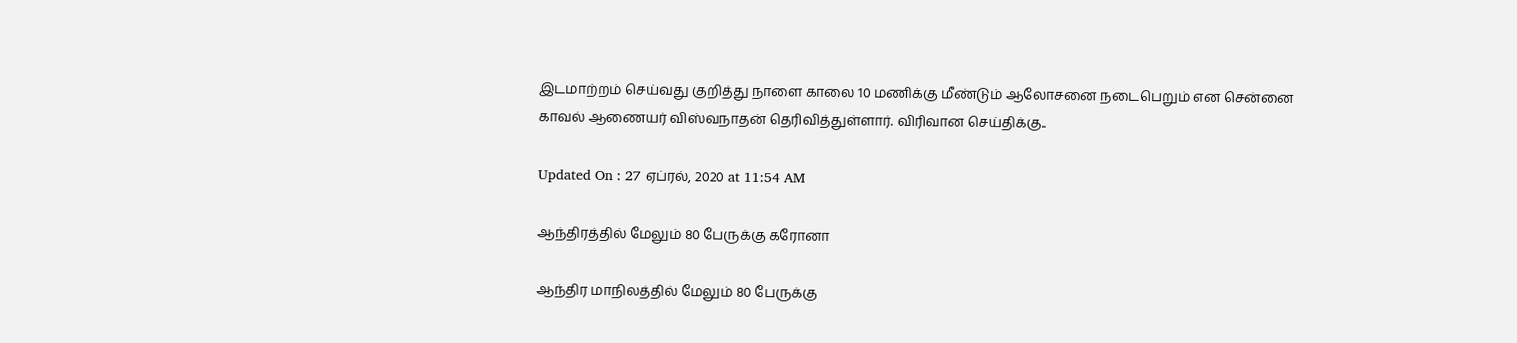இடமாற்றம் செய்வது குறித்து நாளை காலை 10 மணிக்கு மீண்டும் ஆலோசனை நடைபெறும் என சென்னை காவல் ஆணையர் விஸ்வநாதன் தெரிவித்துள்ளார். விரிவான செய்திக்கு..

Updated On : 27 ஏப்ரல், 2020 at 11:54 AM

ஆந்திரத்தில் மேலும் 80 பேருக்கு கரோனா

ஆந்திர மாநிலத்தில் மேலும் 80 பேருக்கு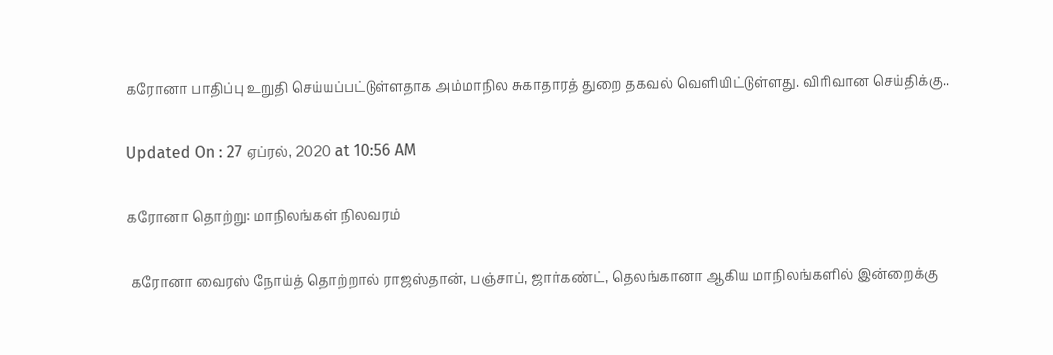கரோனா பாதிப்பு உறுதி செய்யப்பட்டுள்ளதாக அம்மாநில சுகாதாரத் துறை தகவல் வெளியிட்டுள்ளது. விரிவான செய்திக்கு..

Updated On : 27 ஏப்ரல், 2020 at 10:56 AM

கரோனா தொற்று: மாநிலங்கள் நிலவரம்

 கரோனா வைரஸ் நோய்த் தொற்றால் ராஜஸ்தான், பஞ்சாப், ஜார்கண்ட், தெலங்கானா ஆகிய மாநிலங்களில் இன்றைக்கு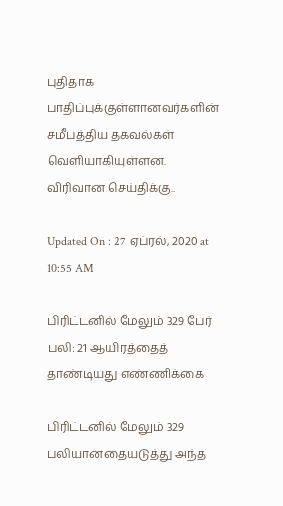புதிதாக பாதிப்புக்குள்ளானவர்களின் சமீபத்திய தகவல்கள் வெளியாகியுள்ளன. விரிவான செய்திக்கு..

Updated On : 27 ஏப்ரல், 2020 at 10:55 AM

பிரிட்டனில் மேலும் 329 பேர் பலி: 21 ஆயிரத்தைத் தாண்டியது எண்ணிக்கை

பிரிட்டனில் மேலும் 329 பலியானதையடுத்து அந்த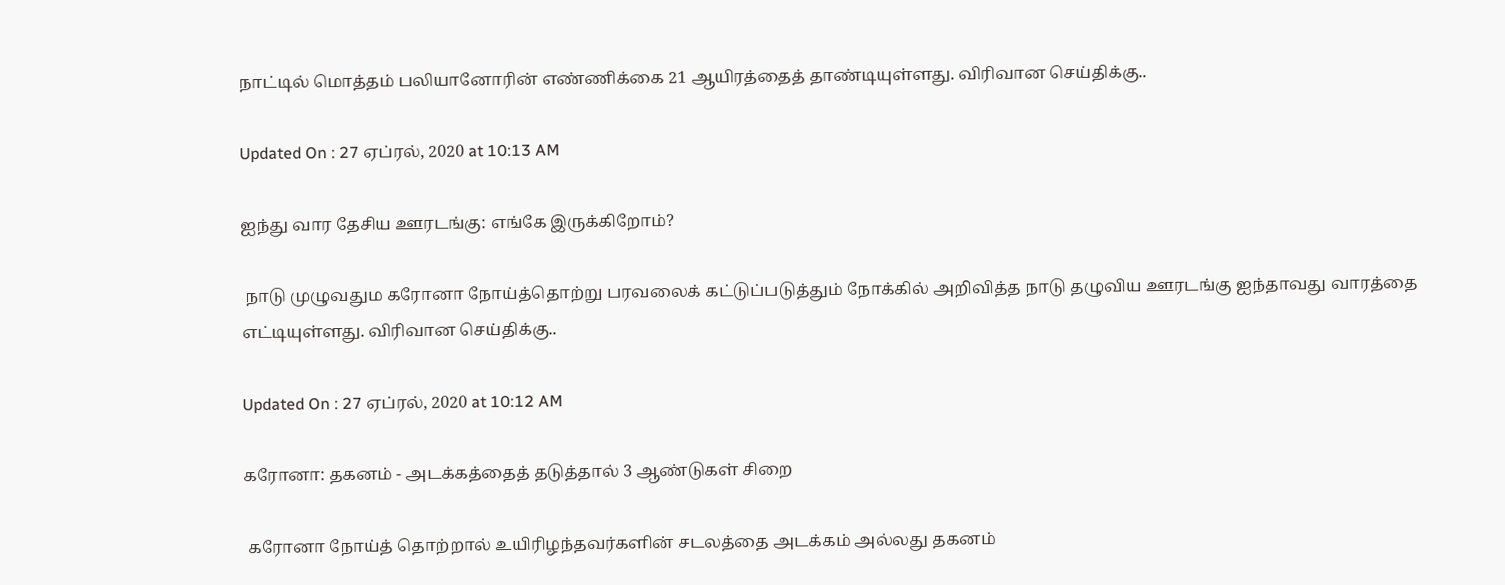நாட்டில் மொத்தம் பலியானோரின் எண்ணிக்கை 21 ஆயிரத்தைத் தாண்டியுள்ளது. விரிவான செய்திக்கு..

Updated On : 27 ஏப்ரல், 2020 at 10:13 AM

ஐந்து வார தேசிய ஊரடங்கு: எங்கே இருக்கிறோம்?

 நாடு முழுவதும கரோனா நோய்த்தொற்று பரவலைக் கட்டுப்படுத்தும் நோக்கில் அறிவித்த நாடு தழுவிய ஊரடங்கு ஐந்தாவது வாரத்தை எட்டியுள்ளது. விரிவான செய்திக்கு..

Updated On : 27 ஏப்ரல், 2020 at 10:12 AM

கரோனா: தகனம் - அடக்கத்தைத் தடுத்தால் 3 ஆண்டுகள் சிறை

 கரோனா நோய்த் தொற்றால் உயிரிழந்தவர்களின் சடலத்தை அடக்கம் அல்லது தகனம்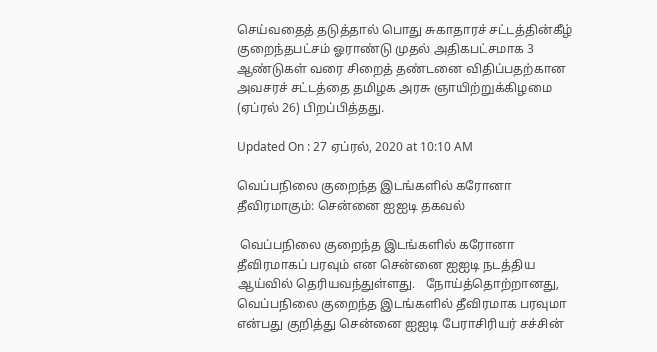செய்வதைத் தடுத்தால் பொது சுகாதாரச் சட்டத்தின்கீழ் குறைந்தபட்சம் ஓராண்டு முதல் அதிகபட்சமாக 3 ஆண்டுகள் வரை சிறைத் தண்டனை விதிப்பதற்கான அவசரச் சட்டத்தை தமிழக அரசு ஞாயிற்றுக்கிழமை (ஏப்ரல் 26) பிறப்பித்தது.

Updated On : 27 ஏப்ரல், 2020 at 10:10 AM

வெப்பநிலை குறைந்த இடங்களில் கரோனா தீவிரமாகும்: சென்னை ஐஐடி தகவல்

 வெப்பநிலை குறைந்த இடங்களில் கரோனா தீவிரமாகப் பரவும் என சென்னை ஐஐடி நடத்திய ஆய்வில் தெரியவந்துள்ளது.   நோய்த்தொற்றானது, வெப்பநிலை குறைந்த இடங்களில் தீவிரமாக பரவுமா என்பது குறித்து சென்னை ஐஐடி பேராசிரியர் சச்சின்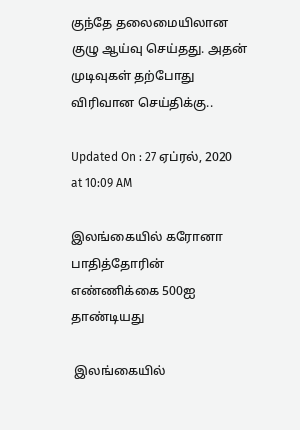குந்தே தலைமையிலான குழு ஆய்வு செய்தது. அதன் முடிவுகள் தற்போது விரிவான செய்திக்கு..

Updated On : 27 ஏப்ரல், 2020 at 10:09 AM

இலங்கையில் கரோனா பாதித்தோரின் எண்ணிக்கை 500ஐ தாண்டியது

 இலங்கையில்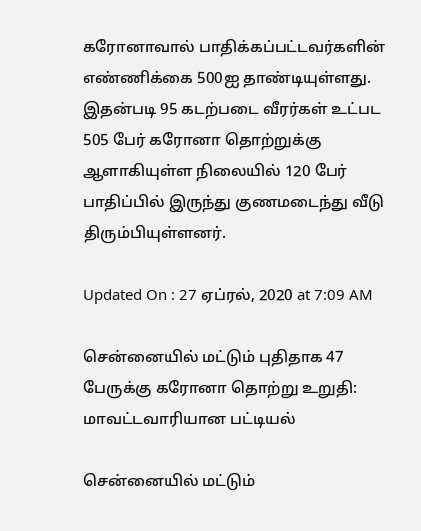கரோனாவால் பாதிக்கப்பட்டவர்களின் எண்ணிக்கை 500ஐ தாண்டியுள்ளது. இதன்படி 95 கடற்படை வீரர்கள் உட்பட 505 பேர் கரோனா தொற்றுக்கு ஆளாகியுள்ள நிலையில் 120 பேர் பாதிப்பில் இருந்து குணமடைந்து வீடு திரும்பியுள்ளனர்.

Updated On : 27 ஏப்ரல், 2020 at 7:09 AM

சென்னையில் மட்டும் புதிதாக 47 பேருக்கு கரோனா தொற்று உறுதி: மாவட்டவாரியான பட்டியல்

சென்னையில் மட்டும்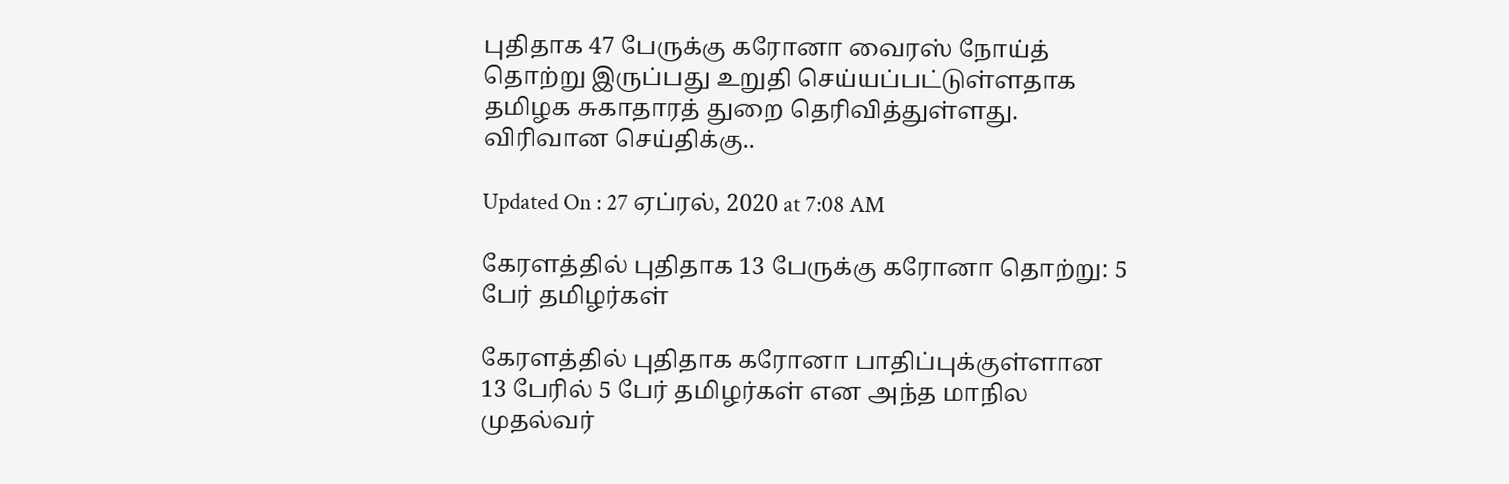புதிதாக 47 பேருக்கு கரோனா வைரஸ் நோய்த் தொற்று இருப்பது உறுதி செய்யப்பட்டுள்ளதாக தமிழக சுகாதாரத் துறை தெரிவித்துள்ளது. விரிவான செய்திக்கு..

Updated On : 27 ஏப்ரல், 2020 at 7:08 AM

கேரளத்தில் புதிதாக 13 பேருக்கு கரோனா தொற்று: 5 பேர் தமிழர்கள்

கேரளத்தில் புதிதாக கரோனா பாதிப்புக்குள்ளான 13 பேரில் 5 பேர் தமிழர்கள் என அந்த மாநில முதல்வர்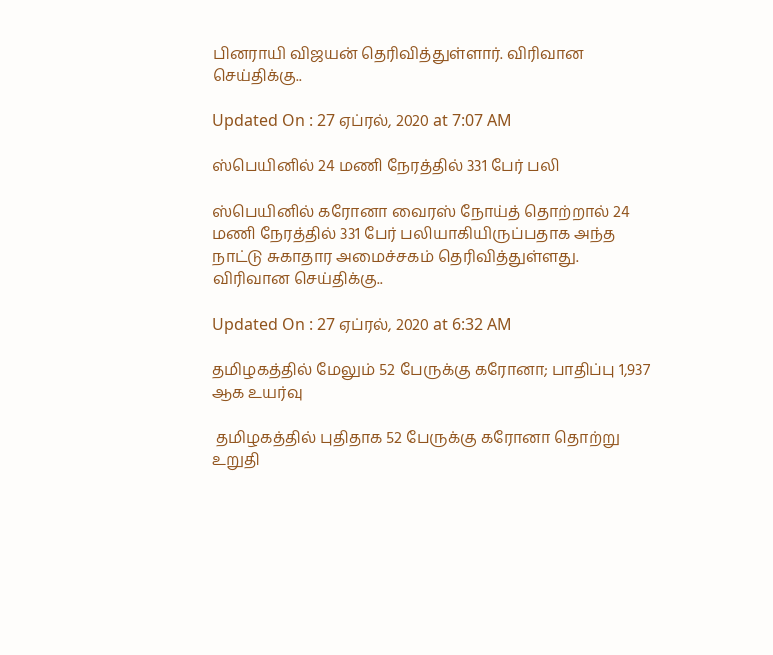பினராயி விஜயன் தெரிவித்துள்ளார். விரிவான செய்திக்கு..

Updated On : 27 ஏப்ரல், 2020 at 7:07 AM

ஸ்பெயினில் 24 மணி நேரத்தில் 331 பேர் பலி

ஸ்பெயினில் கரோனா வைரஸ் நோய்த் தொற்றால் 24 மணி நேரத்தில் 331 பேர் பலியாகியிருப்பதாக அந்த நாட்டு சுகாதார அமைச்சகம் தெரிவித்துள்ளது. விரிவான செய்திக்கு..

Updated On : 27 ஏப்ரல், 2020 at 6:32 AM

தமிழகத்தில் மேலும் 52 பேருக்கு கரோனா; பாதிப்பு 1,937 ஆக உயர்வு

 தமிழகத்தில் புதிதாக 52 பேருக்கு கரோனா தொற்று உறுதி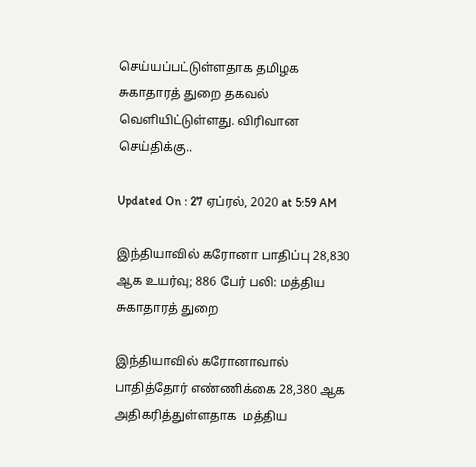செய்யப்பட்டுள்ளதாக தமிழக சுகாதாரத் துறை தகவல் வெளியிட்டுள்ளது. விரிவான செய்திக்கு..

Updated On : 27 ஏப்ரல், 2020 at 5:59 AM

இந்தியாவில் கரோனா பாதிப்பு 28,830 ஆக உயர்வு; 886 பேர் பலி: மத்திய சுகாதாரத் துறை

இந்தியாவில் கரோனாவால் பாதித்தோர் எண்ணிக்கை 28,380 ஆக அதிகரித்துள்ளதாக  மத்திய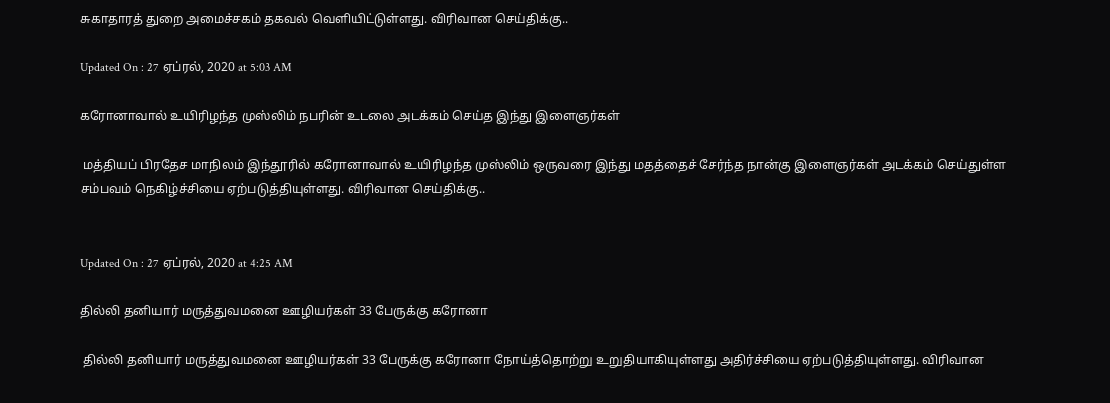சுகாதாரத் துறை அமைச்சகம் தகவல் வெளியிட்டுள்ளது. விரிவான செய்திக்கு..

Updated On : 27 ஏப்ரல், 2020 at 5:03 AM

கரோனாவால் உயிரிழந்த முஸ்லிம் நபரின் உடலை அடக்கம் செய்த இந்து இளைஞர்கள்

 மத்தியப் பிரதேச மாநிலம் இந்தூரில் கரோனாவால் உயிரிழந்த முஸ்லிம் ஒருவரை இந்து மதத்தைச் சேர்ந்த நான்கு இளைஞர்கள் அடக்கம் செய்துள்ள சம்பவம் நெகிழ்ச்சியை ஏற்படுத்தியுள்ளது. விரிவான செய்திக்கு..


Updated On : 27 ஏப்ரல், 2020 at 4:25 AM

தில்லி தனியார் மருத்துவமனை ஊழியர்கள் 33 பேருக்கு கரோனா

 தில்லி தனியார் மருத்துவமனை ஊழியர்கள் 33 பேருக்கு கரோனா நோய்த்தொற்று உறுதியாகியுள்ளது அதிர்ச்சியை ஏற்படுத்தியுள்ளது. விரிவான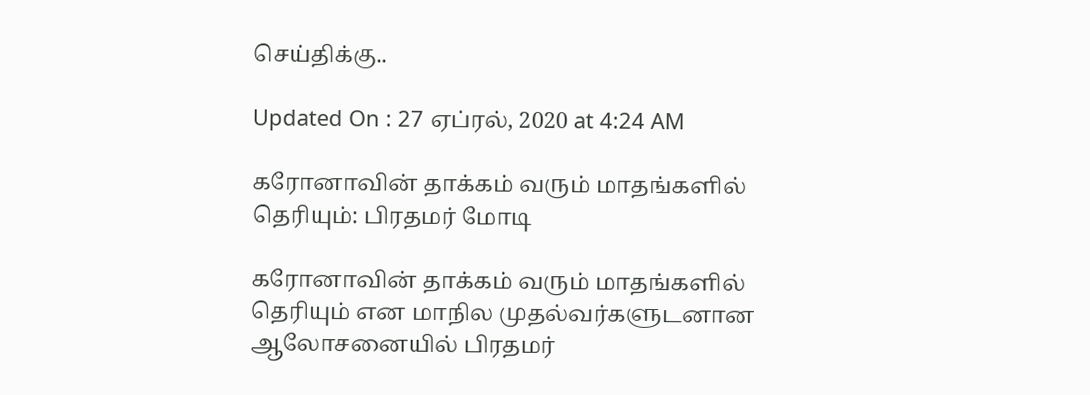செய்திக்கு..

Updated On : 27 ஏப்ரல், 2020 at 4:24 AM

கரோனாவின் தாக்கம் வரும் மாதங்களில் தெரியும்: பிரதமர் மோடி

கரோனாவின் தாக்கம் வரும் மாதங்களில் தெரியும் என மாநில முதல்வர்களுடனான ஆலோசனையில் பிரதமர்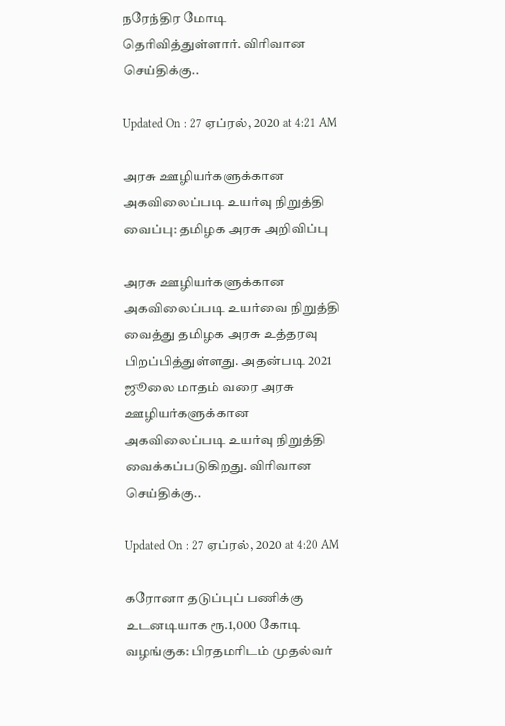நரேந்திர மோடி தெரிவித்துள்ளார். விரிவான செய்திக்கு..

Updated On : 27 ஏப்ரல், 2020 at 4:21 AM

அரசு ஊழியர்களுக்கான அகவிலைப்படி உயர்வு நிறுத்தி வைப்பு: தமிழக அரசு அறிவிப்பு

அரசு ஊழியர்களுக்கான அகவிலைப்படி உயர்வை நிறுத்தி வைத்து தமிழக அரசு உத்தரவு பிறப்பித்துள்ளது. அதன்படி 2021 ஜூலை மாதம் வரை அரசு ஊழியர்களுக்கான அகவிலைப்படி உயர்வு நிறுத்தி வைக்கப்படுகிறது. விரிவான செய்திக்கு..

Updated On : 27 ஏப்ரல், 2020 at 4:20 AM

கரோனா தடுப்புப் பணிக்கு உடனடியாக ரூ.1,000 கோடி வழங்குக: பிரதமரிடம் முதல்வர்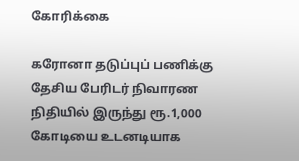கோரிக்கை

கரோனா தடுப்புப் பணிக்கு தேசிய பேரிடர் நிவாரண நிதியில் இருந்து ரூ.1,000 கோடியை உடனடியாக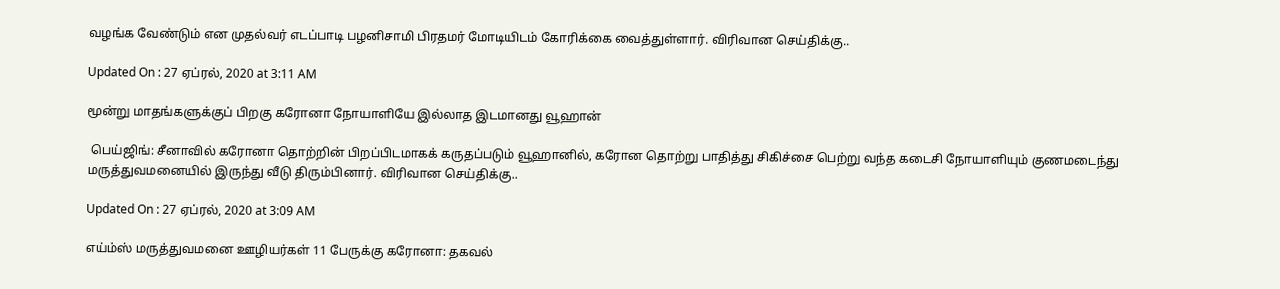வழங்க வேண்டும் என முதல்வர் எடப்பாடி பழனிசாமி பிரதமர் மோடியிடம் கோரிக்கை வைத்துள்ளார். விரிவான செய்திக்கு..

Updated On : 27 ஏப்ரல், 2020 at 3:11 AM

மூன்று மாதங்களுக்குப் பிறகு கரோனா நோயாளியே இல்லாத இடமானது வூஹான்

 பெய்ஜிங்: சீனாவில் கரோனா தொற்றின் பிறப்பிடமாகக் கருதப்படும் வூஹானில், கரோன தொற்று பாதித்து சிகிச்சை பெற்று வந்த கடைசி நோயாளியும் குணமடைந்து மருத்துவமனையில் இருந்து வீடு திரும்பினார். விரிவான செய்திக்கு..

Updated On : 27 ஏப்ரல், 2020 at 3:09 AM

எய்ம்ஸ் மருத்துவமனை ஊழியர்கள் 11 பேருக்கு கரோனா: தகவல்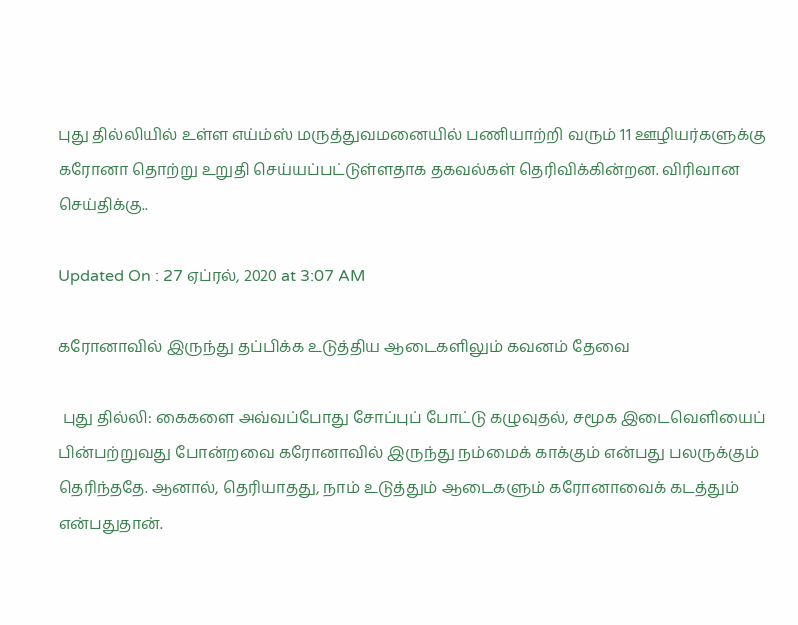புது தில்லியில் உள்ள எய்ம்ஸ் மருத்துவமனையில் பணியாற்றி வரும் 11 ஊழியர்களுக்கு கரோனா தொற்று உறுதி செய்யப்பட்டுள்ளதாக தகவல்கள் தெரிவிக்கின்றன. விரிவான செய்திக்கு..

Updated On : 27 ஏப்ரல், 2020 at 3:07 AM

கரோனாவில் இருந்து தப்பிக்க உடுத்திய ஆடைகளிலும் கவனம் தேவை

 புது தில்லி: கைகளை அவ்வப்போது சோப்புப் போட்டு கழுவுதல், சமூக இடைவெளியைப் பின்பற்றுவது போன்றவை கரோனாவில் இருந்து நம்மைக் காக்கும் என்பது பலருக்கும் தெரிந்ததே. ஆனால், தெரியாதது, நாம் உடுத்தும் ஆடைகளும் கரோனாவைக் கடத்தும் என்பதுதான்.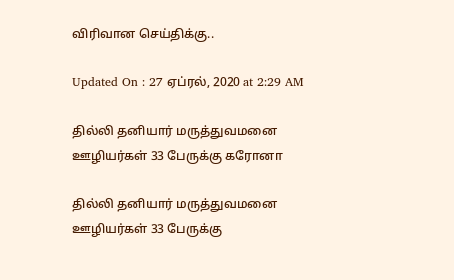விரிவான செய்திக்கு..

Updated On : 27 ஏப்ரல், 2020 at 2:29 AM

தில்லி தனியார் மருத்துவமனை ஊழியர்கள் 33 பேருக்கு கரோனா

தில்லி தனியார் மருத்துவமனை ஊழியர்கள் 33 பேருக்கு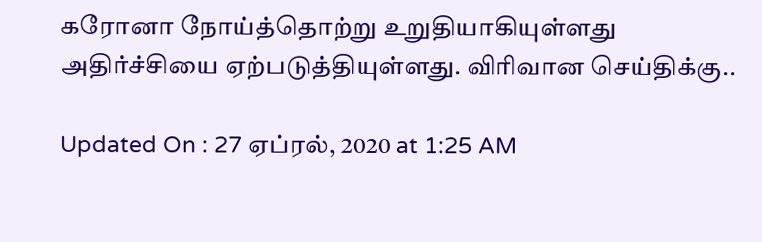கரோனா நோய்த்தொற்று உறுதியாகியுள்ளது அதிர்ச்சியை ஏற்படுத்தியுள்ளது. விரிவான செய்திக்கு..

Updated On : 27 ஏப்ரல், 2020 at 1:25 AM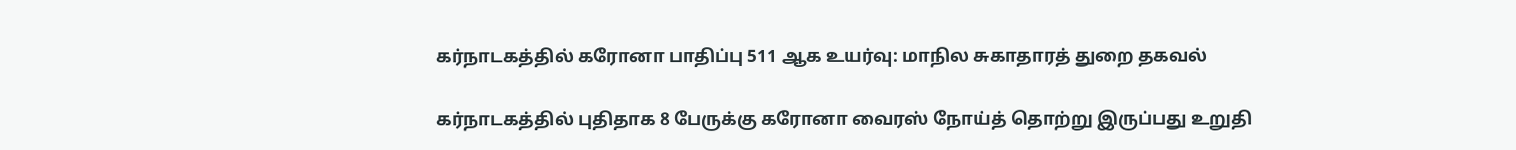கர்நாடகத்தில் கரோனா பாதிப்பு 511 ஆக உயர்வு: மாநில சுகாதாரத் துறை தகவல்

கர்நாடகத்தில் புதிதாக 8 பேருக்கு கரோனா வைரஸ் நோய்த் தொற்று இருப்பது உறுதி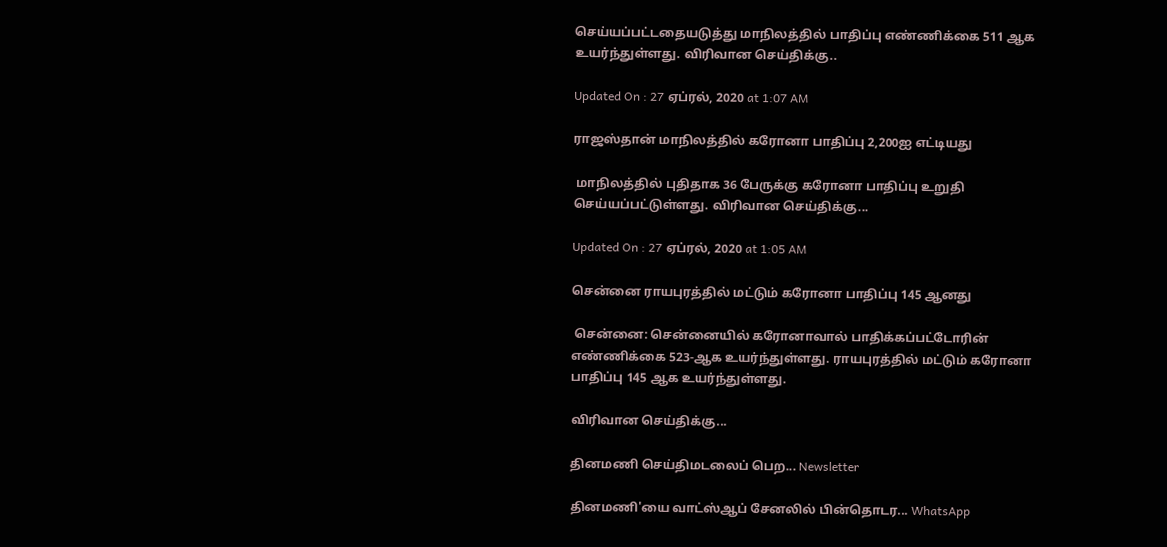செய்யப்பட்டதையடுத்து மாநிலத்தில் பாதிப்பு எண்ணிக்கை 511 ஆக உயர்ந்துள்ளது. விரிவான செய்திக்கு..

Updated On : 27 ஏப்ரல், 2020 at 1:07 AM

ராஜஸ்தான் மாநிலத்தில் கரோனா பாதிப்பு 2,200ஐ எட்டியது

 மாநிலத்தில் புதிதாக 36 பேருக்கு கரோனா பாதிப்பு உறுதி செய்யப்பட்டுள்ளது. விரிவான செய்திக்கு...

Updated On : 27 ஏப்ரல், 2020 at 1:05 AM

சென்னை ராயபுரத்தில் மட்டும் கரோனா பாதிப்பு 145 ஆனது

 சென்னை: சென்னையில் கரோனாவால் பாதிக்கப்பட்டோரின் எண்ணிக்கை 523-ஆக உயர்ந்துள்ளது. ராயபுரத்தில் மட்டும் கரோனா பாதிப்பு 145 ஆக உயர்ந்துள்ளது.

விரிவான செய்திக்கு...

தினமணி செய்திமடலைப் பெற... Newsletter

தினமணி'யை வாட்ஸ்ஆப் சேனலில் பின்தொடர... WhatsApp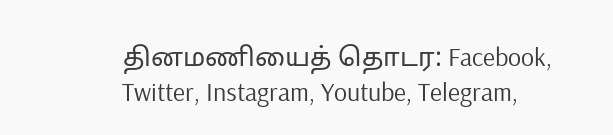தினமணியைத் தொடர: Facebook, Twitter, Instagram, Youtube, Telegram,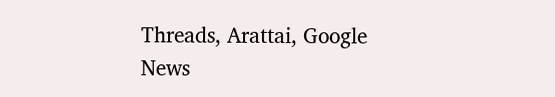Threads, Arattai, Google News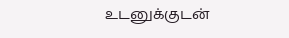உடனுக்குடன்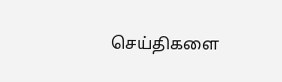செய்திகளை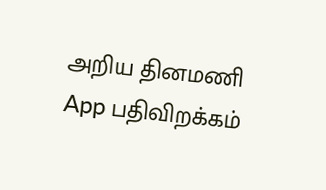அறிய தினமணி App பதிவிறக்கம்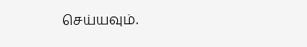செய்யவும்.